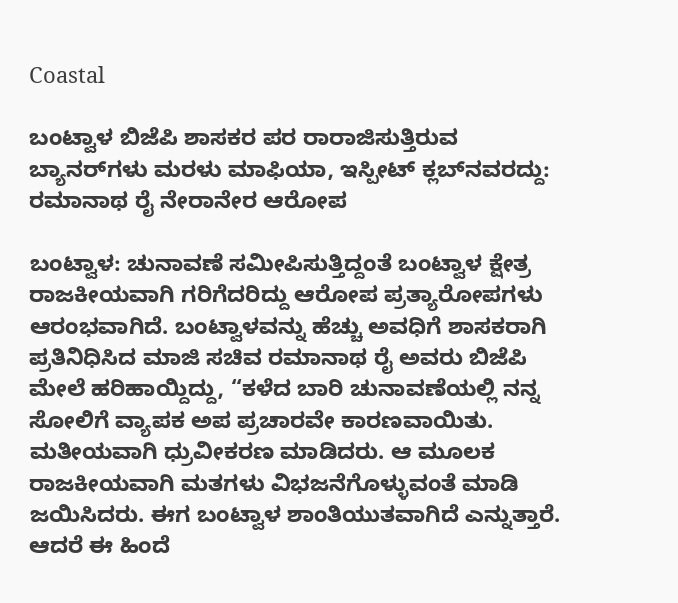Coastal

ಬಂಟ್ವಾಳ ಬಿಜೆಪಿ ಶಾಸಕರ ಪರ ರಾರಾಜಿಸುತ್ತಿರುವ ಬ್ಯಾನರ್‌ಗಳು ಮರಳು ಮಾಫಿಯಾ, ಇಸ್ಪೀಟ್ ಕ್ಲಬ್‌ನವರದ್ದು: ರಮಾನಾಥ ರೈ ನೇರಾನೇರ ಆರೋಪ

ಬಂಟ್ವಾಳ: ಚುನಾವಣೆ ಸಮೀಪಿಸುತ್ತಿದ್ದಂತೆ ಬಂಟ್ವಾಳ ಕ್ಷೇತ್ರ ರಾಜಕೀಯವಾಗಿ ಗರಿಗೆದರಿದ್ದು ಆರೋಪ ಪ್ರತ್ಯಾರೋಪಗಳು ಆರಂಭವಾಗಿದೆ. ಬಂಟ್ವಾಳವನ್ನು ಹೆಚ್ಚು ಅವಧಿಗೆ ಶಾಸಕರಾಗಿ ಪ್ರತಿನಿಧಿಸಿದ ಮಾಜಿ ಸಚಿವ ರಮಾನಾಥ ರೈ ಅವರು ಬಿಜೆಪಿ ಮೇಲೆ ಹರಿಹಾಯ್ದಿದ್ದು, “ಕಳೆದ ಬಾರಿ ಚುನಾವಣೆಯಲ್ಲಿ ನನ್ನ ಸೋಲಿಗೆ ವ್ಯಾಪಕ ಅಪ ಪ್ರಚಾರವೇ ಕಾರಣವಾಯಿತು. ಮತೀಯವಾಗಿ ಧ್ರುವೀಕರಣ ಮಾಡಿದರು. ಆ ಮೂಲಕ ರಾಜಕೀಯವಾಗಿ ಮತಗಳು ವಿಭಜನೆಗೊಳ್ಳುವಂತೆ ಮಾಡಿ ಜಯಿಸಿದರು. ಈಗ ಬಂಟ್ವಾಳ ಶಾಂತಿಯುತವಾಗಿದೆ ಎನ್ನುತ್ತಾರೆ. ಆದರೆ ಈ ಹಿಂದೆ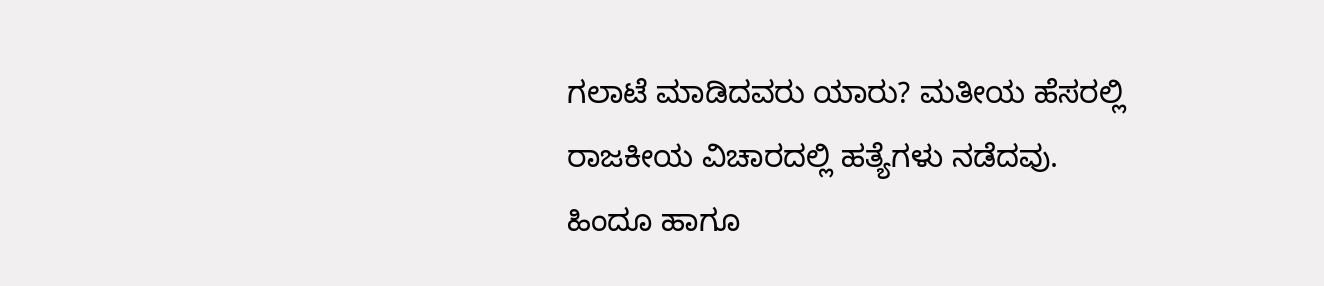ಗಲಾಟೆ ಮಾಡಿದವರು ಯಾರು? ಮತೀಯ ಹೆಸರಲ್ಲಿ ರಾಜಕೀಯ ವಿಚಾರದಲ್ಲಿ ಹತ್ಯೆಗಳು ನಡೆದವು. ಹಿಂದೂ ಹಾಗೂ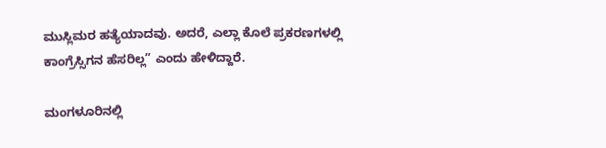ಮುಸ್ಲಿಮರ ಹತ್ಯೆಯಾದವು. ಅದರೆ, ಎಲ್ಲಾ ಕೊಲೆ ಪ್ರಕರಣಗಳಲ್ಲಿ ಕಾಂಗ್ರೆಸ್ಸಿಗನ ಹೆಸರಿಲ್ಲ” ಎಂದು ಹೇಳಿದ್ದಾರೆ.

ಮಂಗಳೂರಿನಲ್ಲಿ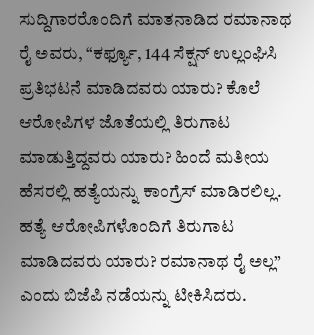ಸುದ್ದಿಗಾರರೊಂದಿಗೆ ಮಾತನಾಡಿದ ರಮಾನಾಥ ರೈ ಅವರು, “ಕರ್ಫ್ಯೂ, 144 ಸೆಕ್ಷನ್ ಉಲ್ಲಂಘಿಸಿ ಪ್ರತಿಭಟನೆ ಮಾಡಿದವರು ಯಾರು? ಕೊಲೆ ಆರೋಪಿಗಳ ಜೊತೆಯಲ್ಲಿ ತಿರುಗಾಟ ಮಾಡುತ್ತಿದ್ದವರು ಯಾರು? ಹಿಂದೆ ಮತೀಯ ಹೆಸರಲ್ಲಿ ಹತ್ಯೆಯನ್ನು ಕಾಂಗ್ರೆಸ್ ಮಾಡಿರಲಿಲ್ಲ. ಹತ್ಯೆ ಆರೋಪಿಗಳೊಂದಿಗೆ ತಿರುಗಾಟ ಮಾಡಿದವರು ಯಾರು? ರಮಾನಾಥ ರೈ ಅಲ್ಲ” ಎಂದು ಬಿಜೆಪಿ ನಡೆಯನ್ನು ಟೀಕಿಸಿದರು.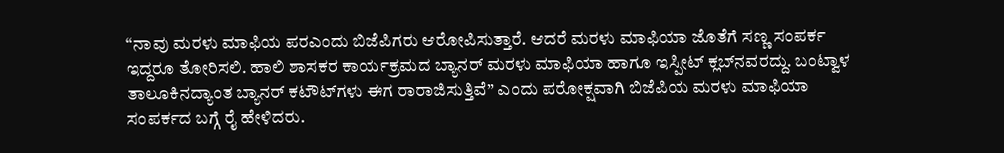“ನಾವು ಮರಳು ಮಾಫಿಯ ಪರಎಂದು ಬಿಜೆಪಿಗರು ಆರೋಪಿಸುತ್ತಾರೆ. ಆದರೆ ಮರಳು ಮಾಫಿಯಾ ಜೊತೆಗೆ ಸಣ್ಣ ಸಂಪರ್ಕ ಇದ್ದರೂ ತೋರಿಸಲಿ. ಹಾಲಿ ಶಾಸಕರ ಕಾರ್ಯಕ್ರಮದ ಬ್ಯಾನರ್ ಮರಳು ಮಾಫಿಯಾ ಹಾಗೂ ಇಸ್ಪೀಟ್ ಕ್ಲಬ್‌ನವರದ್ದು. ಬಂಟ್ವಾಳ ತಾಲೂಕಿನದ್ಯಾಂತ ಬ್ಯಾನರ್ ಕಟೌಟ್‌ಗಳು ಈಗ ರಾರಾಜಿಸುತ್ತಿವೆ” ಎಂದು ಪರೋಕ್ಷವಾಗಿ ಬಿಜೆಪಿಯ ಮರಳು ಮಾಫಿಯಾ ಸಂಪರ್ಕದ ಬಗ್ಗೆ ರೈ ಹೇಳಿದರು.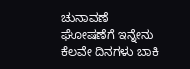ಚುನಾವಣೆ ಘೋಷಣೆಗೆ ಇನ್ನೇನು ಕೆಲವೇ ದಿನಗಳು ಬಾಕಿ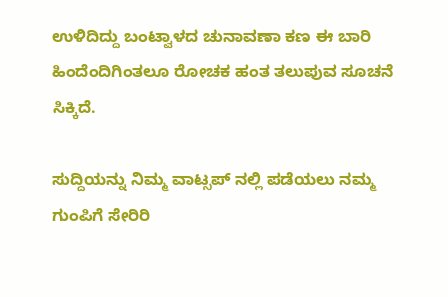ಉಳಿದಿದ್ದು ಬಂಟ್ವಾಳದ ಚುನಾವಣಾ ಕಣ ಈ ಬಾರಿ ಹಿಂದೆಂದಿಗಿಂತಲೂ ರೋಚಕ ಹಂತ ತಲುಪುವ ಸೂಚನೆ ಸಿಕ್ಕಿದೆ.

ಸುದ್ದಿಯನ್ನು ನಿಮ್ಮ ವಾಟ್ಸಪ್ ನಲ್ಲಿ ಪಡೆಯಲು ನಮ್ಮ ಗುಂಪಿಗೆ ಸೇರಿರಿ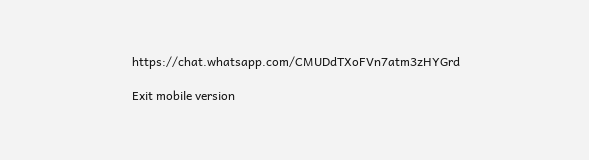https://chat.whatsapp.com/CMUDdTXoFVn7atm3zHYGrd

Exit mobile version